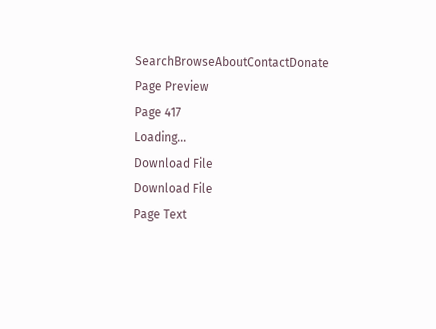SearchBrowseAboutContactDonate
Page Preview
Page 417
Loading...
Download File
Download File
Page Text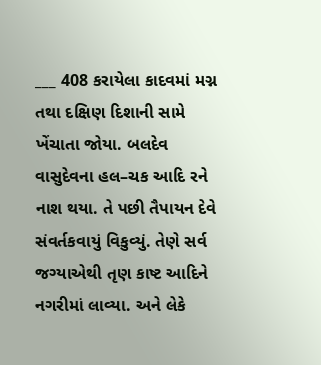___ 408 કરાયેલા કાદવમાં મગ્ન તથા દક્ષિણ દિશાની સામે ખેંચાતા જોયા. બલદેવ વાસુદેવના હલ–ચક આદિ રને નાશ થયા. તે પછી તૈપાયન દેવે સંવર્તકવાયું વિકુવ્યું. તેણે સર્વ જગ્યાએથી તૃણ કાષ્ટ આદિને નગરીમાં લાવ્યા. અને લેકે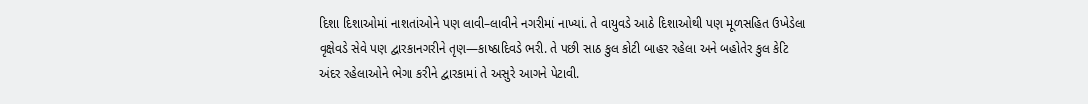દિશા દિશાઓમાં નાશતાંઓને પણ લાવી–લાવીને નગરીમાં નાખ્યાં. તે વાયુવડે આઠે દિશાઓથી પણ મૂળસહિત ઉખેડેલા વૃક્ષેવડે સેવે પણ દ્વારકાનગરીને તૃણ—કાષ્ઠાદિવડે ભરી. તે પછી સાઠ કુલ કોટી બાહર રહેલા અને બહોતેર કુલ કેટિ અંદર રહેલાઓને ભેગા કરીને દ્વારકામાં તે અસુરે આગને પેટાવી.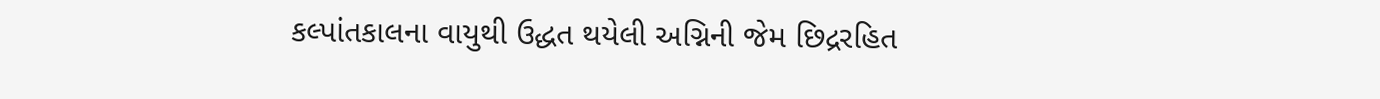કલ્પાંતકાલના વાયુથી ઉદ્ધત થયેલી અગ્નિની જેમ છિદ્રરહિત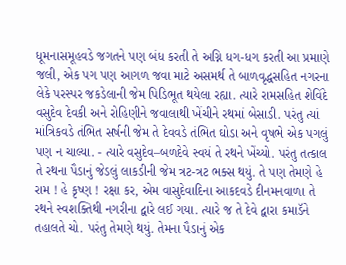ધૂમનાસમૂહવડે જગતને પણ બંધ કરતી તે અગ્નિ ધગ-ધગ કરતી આ પ્રમાણે જલી, એક પગ પણ આગળ જવા માટે અસમર્થ તે બાળવૃદ્ધસહિત નગરના લેકે પરસ્પર જકડેલાની જેમ પિડિભૂત થયેલા રહ્યા. ત્યારે રામસહિત શેવિંદે વસુદેવ દેવકી અને રોહિણીને જવાલાથી ખેંચીને રથમાં બેસાડી. પરંતુ ત્યાં માંત્રિકવડે તંભિત સર્ષની જેમ તે દેવવડે તંભિત ઘોડા અને વૃષભે એક પગલું પણ ન ચાલ્યા. - ત્યારે વસુદેવ–બળદેવે સ્વયં તે રથને ખેંચ્યો. પરંતુ તત્કાલ તે રથના પૈડાનું જેડલું લાકડીની જેમ ત્રટ-ત્રટ ભક્સ થયું. તે પણ તેમણે હે રામ ! હે કૃષ્ણ ! રક્ષા કર, એમ વાસુદેવાદિના આકદવડે દીનમનવાળા તે રથને સ્વશક્તિથી નગરીના દ્વારે લઈ ગયા. ત્યારે જ તે દેવે દ્વારા કમાડૅને તહાલતે ચો. પરંતુ તેમણે થયું. તેમના પૈડાનું એક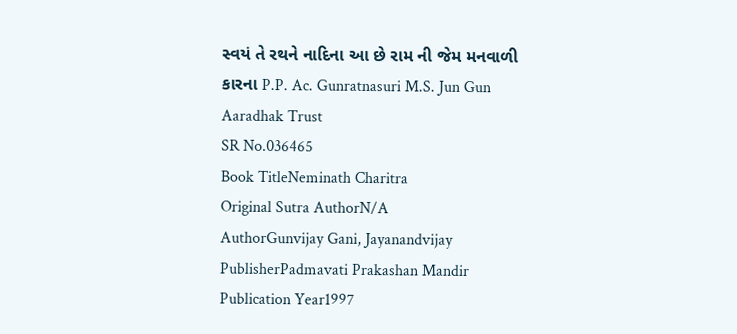સ્વયં તે રથને નાદિના આ છે રામ ની જેમ મનવાળી કારના P.P. Ac. Gunratnasuri M.S. Jun Gun Aaradhak Trust
SR No.036465
Book TitleNeminath Charitra
Original Sutra AuthorN/A
AuthorGunvijay Gani, Jayanandvijay
PublisherPadmavati Prakashan Mandir
Publication Year1997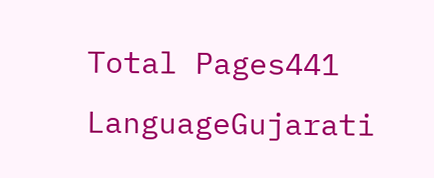Total Pages441
LanguageGujarati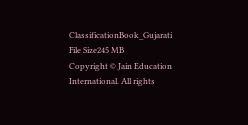ClassificationBook_Gujarati
File Size245 MB
Copyright © Jain Education International. All rights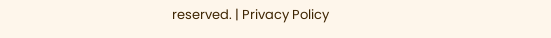reserved. | Privacy Policy